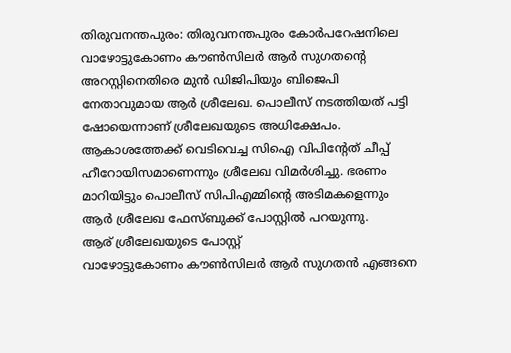തിരുവനന്തപുരം: തിരുവനന്തപുരം കോർപറേഷനിലെ വാഴോട്ടുകോണം കൗൺസിലർ ആർ സുഗതന്റെ അറസ്റ്റിനെതിരെ മുൻ ഡിജിപിയും ബിജെപി നേതാവുമായ ആർ ശ്രീലേഖ. പൊലീസ് നടത്തിയത് പട്ടി ഷോയെന്നാണ് ശ്രീലേഖയുടെ അധിക്ഷേപം. ആകാശത്തേക്ക് വെടിവെച്ച സിഐ വിപിന്റേത് ചീപ്പ് ഹീറോയിസമാണെന്നും ശ്രീലേഖ വിമർശിച്ചു. ഭരണം മാറിയിട്ടും പൊലീസ് സിപിഎമ്മിന്റെ അടിമകളെന്നും ആർ ശ്രീലേഖ ഫേസ്ബുക്ക് പോസ്റ്റിൽ പറയുന്നു.
ആര് ശ്രീലേഖയുടെ പോസ്റ്റ്
വാഴോട്ടുകോണം കൗൺസിലർ ആർ സുഗതൻ എങ്ങനെ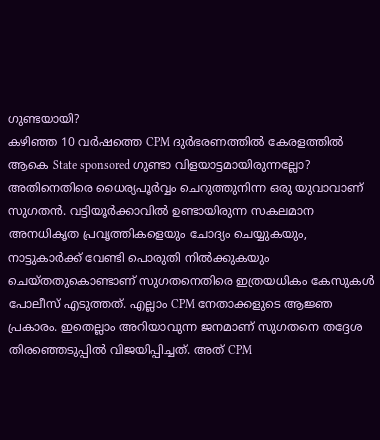ഗുണ്ടയായി?
കഴിഞ്ഞ 10 വർഷത്തെ CPM ദുർഭരണത്തിൽ കേരളത്തിൽ ആകെ State sponsored ഗുണ്ടാ വിളയാട്ടമായിരുന്നല്ലോ? അതിനെതിരെ ധൈര്യപൂർവ്വം ചെറുത്തുനിന്ന ഒരു യുവാവാണ് സുഗതൻ. വട്ടിയൂർക്കാവിൽ ഉണ്ടായിരുന്ന സകലമാന അനധികൃത പ്രവൃത്തികളെയും ചോദ്യം ചെയ്യുകയും, നാട്ടുകാർക്ക് വേണ്ടി പൊരുതി നിൽക്കുകയും ചെയ്തതുകൊണ്ടാണ് സുഗതനെതിരെ ഇത്രയധികം കേസുകൾ പോലീസ് എടുത്തത്. എല്ലാം CPM നേതാക്കളുടെ ആജ്ഞ പ്രകാരം. ഇതെല്ലാം അറിയാവുന്ന ജനമാണ് സുഗതനെ തദ്ദേശ തിരഞ്ഞെടുപ്പിൽ വിജയിപ്പിച്ചത്. അത് CPM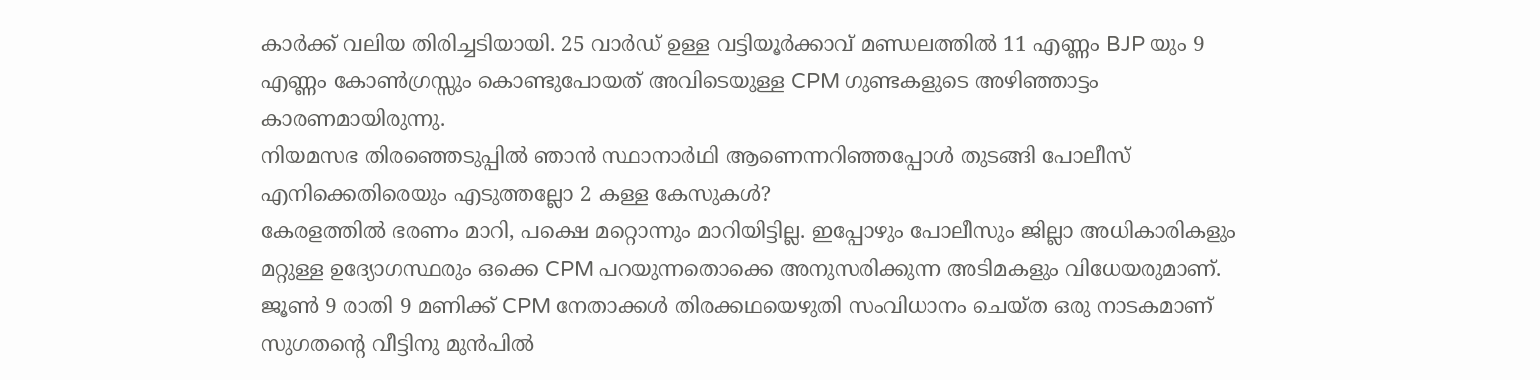കാർക്ക് വലിയ തിരിച്ചടിയായി. 25 വാർഡ് ഉള്ള വട്ടിയൂർക്കാവ് മണ്ഡലത്തിൽ 11 എണ്ണം BJP യും 9 എണ്ണം കോൺഗ്രസ്സും കൊണ്ടുപോയത് അവിടെയുള്ള CPM ഗുണ്ടകളുടെ അഴിഞ്ഞാട്ടം കാരണമായിരുന്നു.
നിയമസഭ തിരഞ്ഞെടുപ്പിൽ ഞാൻ സ്ഥാനാർഥി ആണെന്നറിഞ്ഞപ്പോൾ തുടങ്ങി പോലീസ് എനിക്കെതിരെയും എടുത്തല്ലോ 2 കള്ള കേസുകൾ?
കേരളത്തിൽ ഭരണം മാറി, പക്ഷെ മറ്റൊന്നും മാറിയിട്ടില്ല. ഇപ്പോഴും പോലീസും ജില്ലാ അധികാരികളും മറ്റുള്ള ഉദ്യോഗസ്ഥരും ഒക്കെ CPM പറയുന്നതൊക്കെ അനുസരിക്കുന്ന അടിമകളും വിധേയരുമാണ്.
ജൂൺ 9 രാതി 9 മണിക്ക് CPM നേതാക്കൾ തിരക്കഥയെഴുതി സംവിധാനം ചെയ്ത ഒരു നാടകമാണ് സുഗതന്റെ വീട്ടിനു മുൻപിൽ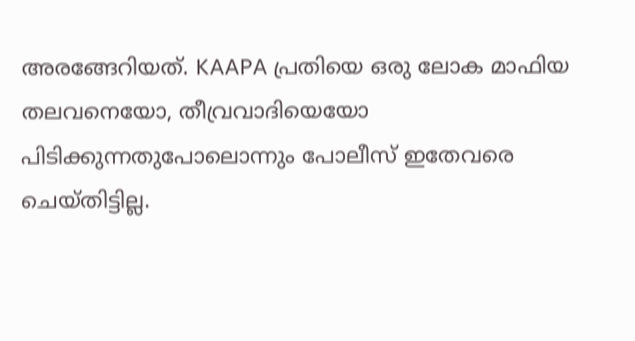അരങ്ങേറിയത്. KAAPA പ്രതിയെ ഒരു ലോക മാഫിയ തലവനെയോ, തീവ്രവാദിയെയോ പിടിക്കുന്നതുപോലൊന്നും പോലീസ് ഇതേവരെ ചെയ്തിട്ടില്ല.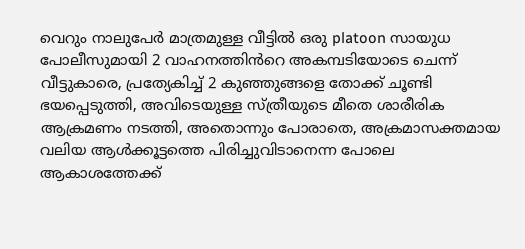വെറും നാലുപേർ മാത്രമുള്ള വീട്ടിൽ ഒരു platoon സായുധ പോലീസുമായി 2 വാഹനത്തിൻറെ അകമ്പടിയോടെ ചെന്ന് വീട്ടുകാരെ, പ്രത്യേകിച്ച് 2 കുഞ്ഞുങ്ങളെ തോക്ക് ചൂണ്ടി ഭയപ്പെടുത്തി, അവിടെയുള്ള സ്ത്രീയുടെ മീതെ ശാരീരിക ആക്രമണം നടത്തി, അതൊന്നും പോരാതെ, അക്രമാസക്തമായ വലിയ ആൾക്കൂട്ടത്തെ പിരിച്ചുവിടാനെന്ന പോലെ ആകാശത്തേക്ക്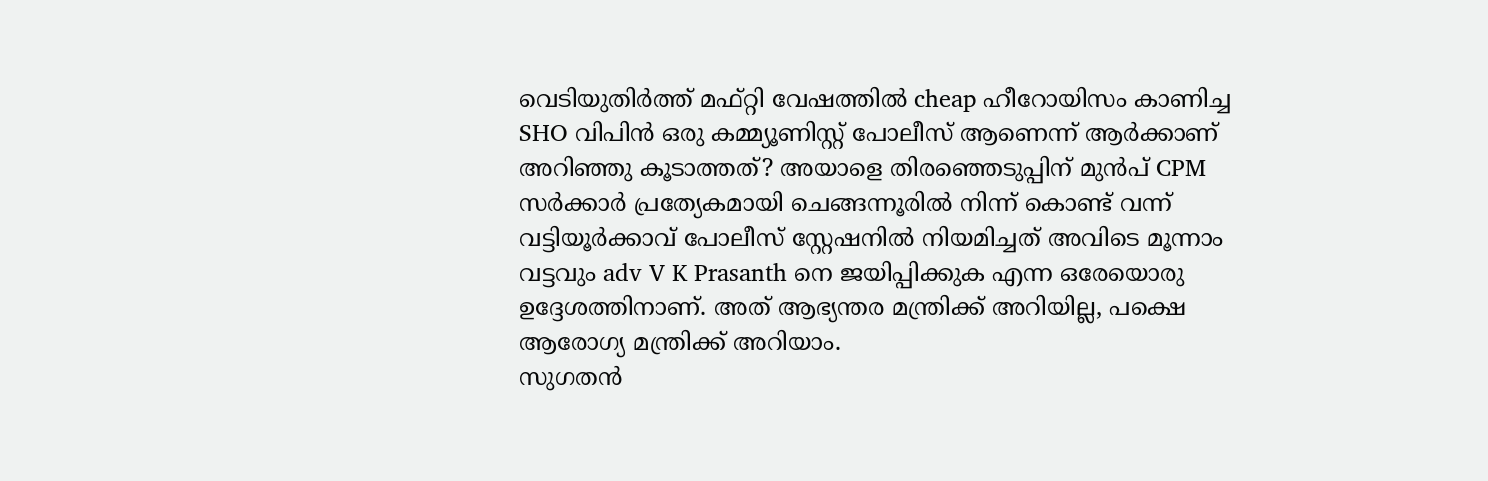വെടിയുതിർത്ത് മഫ്റ്റി വേഷത്തിൽ cheap ഹീറോയിസം കാണിച്ച SHO വിപിൻ ഒരു കമ്മ്യൂണിസ്റ്റ് പോലീസ് ആണെന്ന് ആർക്കാണ് അറിഞ്ഞു കൂടാത്തത്? അയാളെ തിരഞ്ഞെടുപ്പിന് മുൻപ് CPM സർക്കാർ പ്രത്യേകമായി ചെങ്ങന്നൂരിൽ നിന്ന് കൊണ്ട് വന്ന് വട്ടിയൂർക്കാവ് പോലീസ് സ്റ്റേഷനിൽ നിയമിച്ചത് അവിടെ മൂന്നാം വട്ടവും adv V K Prasanth നെ ജയിപ്പിക്കുക എന്ന ഒരേയൊരു ഉദ്ദേശത്തിനാണ്. അത് ആഭ്യന്തര മന്ത്രിക്ക് അറിയില്ല, പക്ഷെ ആരോഗ്യ മന്ത്രിക്ക് അറിയാം.
സുഗതൻ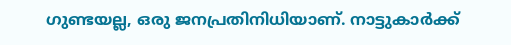ഗുണ്ടയല്ല, ഒരു ജനപ്രതിനിധിയാണ്. നാട്ടുകാർക്ക്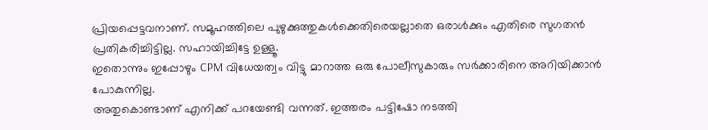പ്രിയപ്പെട്ടവനാണ്. സമൂഹത്തിലെ പുഴുക്കുത്തുകൾക്കെതിരെയല്ലാതെ ഒരാൾക്കും എതിരെ സുഗതൻ പ്രതികരിച്ചിട്ടില്ല. സഹായിച്ചിട്ടേ ഉള്ളൂ.
ഇതൊന്നും ഇപ്പോഴും CPM വിധേയത്വം വിട്ടു മാറാത്ത ഒരു പോലീസുകാരും സർക്കാരിനെ അറിയിക്കാൻ പോകുന്നില്ല.
അതുകൊണ്ടാണ് എനിക്ക് പറയേണ്ടി വന്നത്. ഇത്തരം പട്ടിഷോ നടത്തി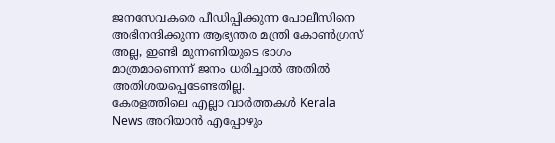ജനസേവകരെ പീഡിപ്പിക്കുന്ന പോലീസിനെ അഭിനന്ദിക്കുന്ന ആഭ്യന്തര മന്ത്രി കോൺഗ്രസ് അല്ല, ഇണ്ടി മുന്നണിയുടെ ഭാഗം മാത്രമാണെന്ന് ജനം ധരിച്ചാൽ അതിൽ അതിശയപ്പെടേണ്ടതില്ല.
കേരളത്തിലെ എല്ലാ വാർത്തകൾ Kerala News അറിയാൻ എപ്പോഴും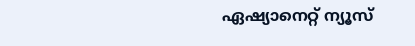ഏഷ്യാനെറ്റ് ന്യൂസ്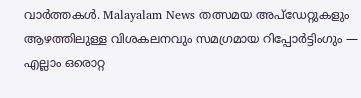വാർത്തകൾ. Malayalam News തത്സമയ അപ്ഡേറ്റുകളും ആഴത്തിലുള്ള വിശകലനവും സമഗ്രമായ റിപ്പോർട്ടിംഗും — എല്ലാം ഒരൊറ്റ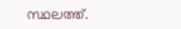സ്ഥലത്ത്.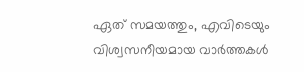ഏത് സമയത്തും, എവിടെയും വിശ്വസനീയമായ വാർത്തകൾ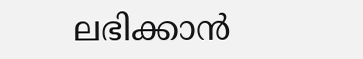ലഭിക്കാൻ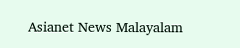Asianet News Malayalam